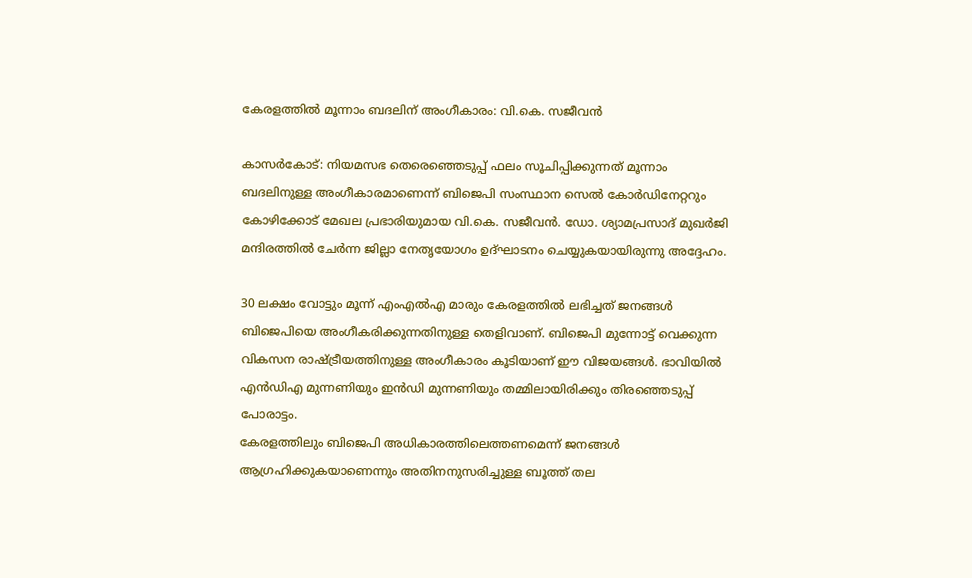കേരളത്തില്‍ മൂന്നാം ബദലിന് അംഗീകാരം: വി.കെ. സജീവന്‍

കാസര്‍കോട്: നിയമസഭ തെരെഞ്ഞെടുപ്പ് ഫലം സൂചിപ്പിക്കുന്നത് മൂന്നാം ബദലിനുള്ള അംഗീകാരമാണെന്ന് ബിജെപി സംസ്ഥാന സെല്‍ കോര്‍ഡിനേറ്ററും കോഴിക്കോട് മേഖല പ്രഭാരിയുമായ വി.കെ. സജീവന്‍. ഡോ. ശ്യാമപ്രസാദ് മുഖര്‍ജി മന്ദിരത്തില്‍ ചേര്‍ന്ന ജില്ലാ നേതൃയോഗം ഉദ്ഘാടനം ചെയ്യുകയായിരുന്നു അദ്ദേഹം.

30 ലക്ഷം വോട്ടും മൂന്ന് എംഎല്‍എ മാരും കേരളത്തില്‍ ലഭിച്ചത് ജനങ്ങള്‍ ബിജെപിയെ അംഗീകരിക്കുന്നതിനുള്ള തെളിവാണ്. ബിജെപി മുന്നോട്ട് വെക്കുന്ന വികസന രാഷ്ട്രീയത്തിനുള്ള അംഗീകാരം കൂടിയാണ് ഈ വിജയങ്ങള്‍. ഭാവിയില്‍ എന്‍ഡിഎ മുന്നണിയും ഇന്‍ഡി മുന്നണിയും തമ്മിലായിരിക്കും തിരഞ്ഞെടുപ്പ് പോരാട്ടം.
കേരളത്തിലും ബിജെപി അധികാരത്തിലെത്തണമെന്ന് ജനങ്ങള്‍ ആഗ്രഹിക്കുകയാണെന്നും അതിനനുസരിച്ചുള്ള ബൂത്ത് തല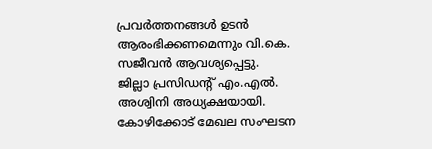പ്രവര്‍ത്തനങ്ങള്‍ ഉടന്‍ ആരംഭിക്കണമെന്നും വി.കെ. സജീവന്‍ ആവശ്യപ്പെട്ടു.
ജില്ലാ പ്രസിഡന്റ് എം.എല്‍. അശ്വിനി അധ്യക്ഷയായി. കോഴിക്കോട് മേഖല സംഘടന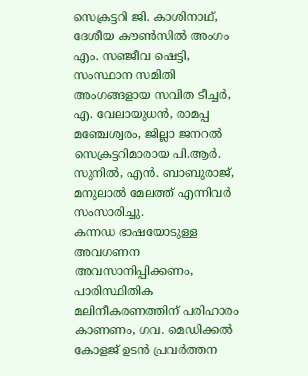സെക്രട്ടറി ജി. കാശിനാഥ്, ദേശീയ കൗണ്‍സില്‍ അംഗം എം. സഞ്ജീവ ഷെട്ടി, സംസ്ഥാന സമിതി അംഗങ്ങളായ സവിത ടീച്ചര്‍, എ. വേലായുധന്‍, രാമപ്പ മഞ്ചേശ്വരം, ജില്ലാ ജനറല്‍ സെക്രട്ടറിമാരായ പി.ആര്‍. സുനില്‍, എന്‍. ബാബുരാജ്, മനുലാല്‍ മേലത്ത് എന്നിവര്‍ സംസാരിച്ചു.
കന്നഡ ഭാഷയോടുള്ള അവഗണന അവസാനിപ്പിക്കണം, പാരിസ്ഥിതിക മലിനീകരണത്തിന് പരിഹാരം കാണണം, ഗവ. മെഡിക്കല്‍ കോളജ് ഉടന്‍ പ്രവര്‍ത്തന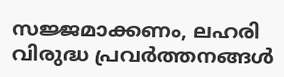സജ്ജമാക്കണം, ലഹരി വിരുദ്ധ പ്രവര്‍ത്തനങ്ങള്‍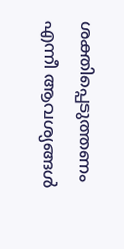ശക്തിപ്പെടുത്തണം എന്നീ ആവശ്യങ്ങള്‍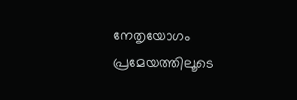നേതൃയോഗം പ്രമേയത്തിലൂടെ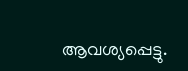ആവശ്യപ്പെട്ടു.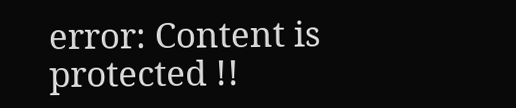error: Content is protected !!